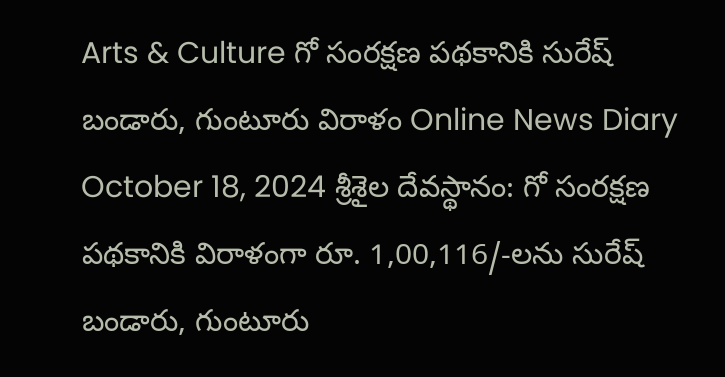Arts & Culture గో సంరక్షణ పథకానికి సురేష్ బండారు, గుంటూరు విరాళం Online News Diary October 18, 2024 శ్రీశైల దేవస్థానం: గో సంరక్షణ పథకానికి విరాళంగా రూ. 1,00,116/-లను సురేష్ బండారు, గుంటూరు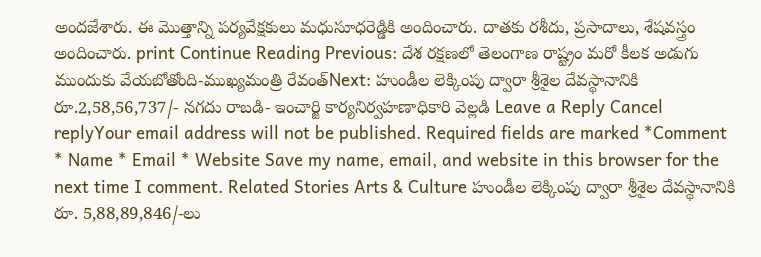అందజేశారు. ఈ మొత్తాన్ని పర్యవేక్షకులు మధుసూధరెడ్డికి అందించారు. దాతకు రశీదు, ప్రసాదాలు, శేషవస్త్రం అందించారు. print Continue Reading Previous: దేశ రక్షణలో తెలంగాణ రాష్ట్రం మరో కీలక అడుగు ముందుకు వేయబోతోంది-ముఖ్యమంత్రి రేవంత్Next: హుండీల లెక్కింపు ద్వారా శ్రీశైల దేవస్థానానికి రూ.2,58,56,737/- నగదు రాబడి- ఇంచార్జి కార్యనిర్వహణాధికారి వెల్లడి Leave a Reply Cancel replyYour email address will not be published. Required fields are marked *Comment * Name * Email * Website Save my name, email, and website in this browser for the next time I comment. Related Stories Arts & Culture హుండీల లెక్కింపు ద్వారా శ్రీశైల దేవస్థానానికి రూ. 5,88,89,846/-లు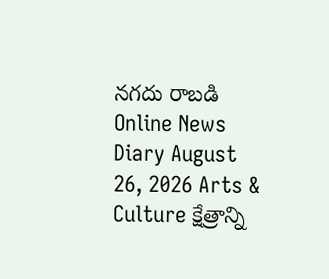నగదు రాబడి Online News Diary August 26, 2026 Arts & Culture క్షేత్రాన్ని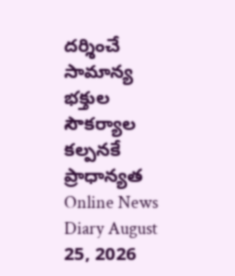దర్శించే సామాన్య భక్తుల సౌకర్యాల కల్పనకే ప్రాధాన్యత Online News Diary August 25, 2026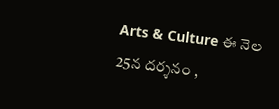Arts & Culture ఈ నెల 25న దర్శనం ,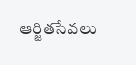ఆర్జితసేవలు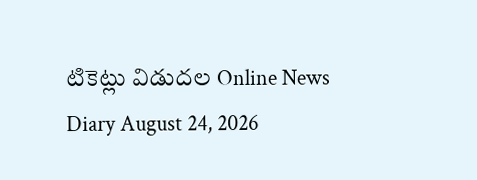టికెట్లు విడుదల Online News Diary August 24, 2026